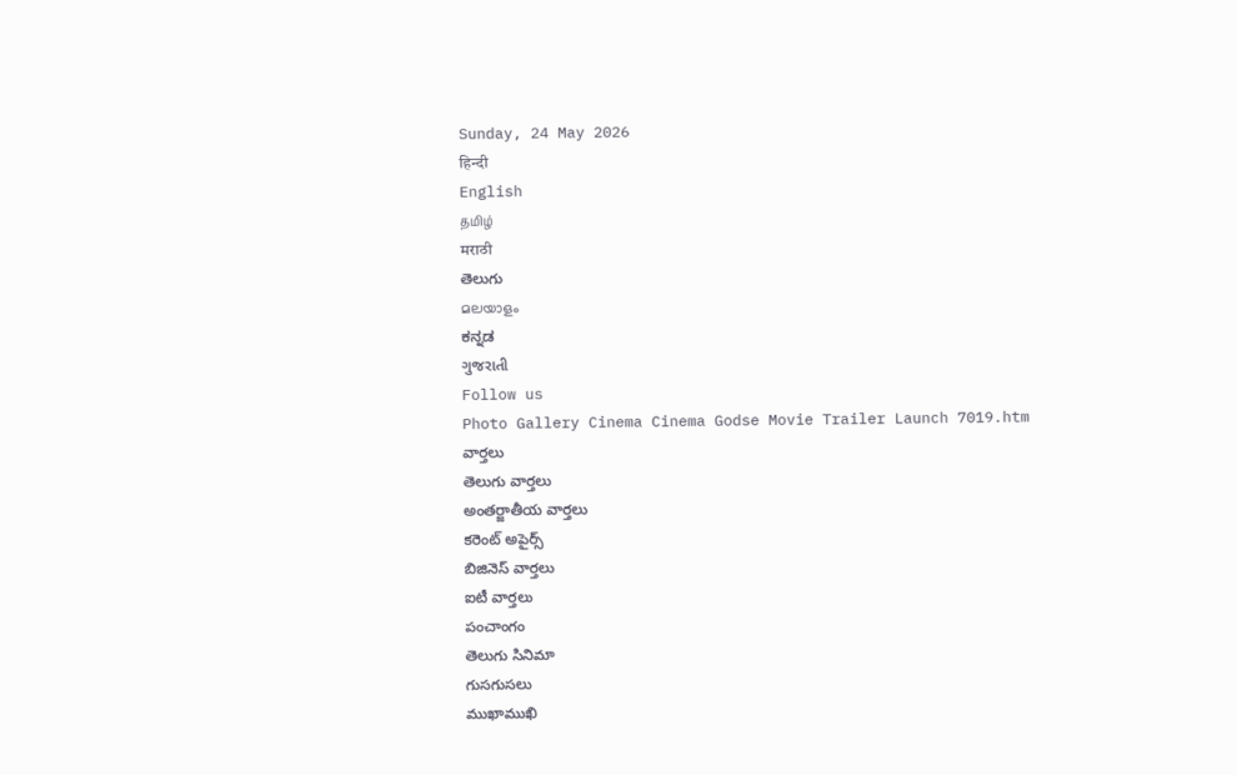Sunday, 24 May 2026
हिन्दी
English
தமிழ்
मराठी
తెలుగు
മലയാളം
ಕನ್ನಡ
ગુજરાતી
Follow us
Photo Gallery Cinema Cinema Godse Movie Trailer Launch 7019.htm
వార్తలు
తెలుగు వార్తలు
అంతర్జాతీయ వార్తలు
కరెంట్ అపైర్స్
బిజినెస్ వార్తలు
ఐటీ వార్తలు
పంచాంగం
తెలుగు సినిమా
గుసగుసలు
ముఖాముఖి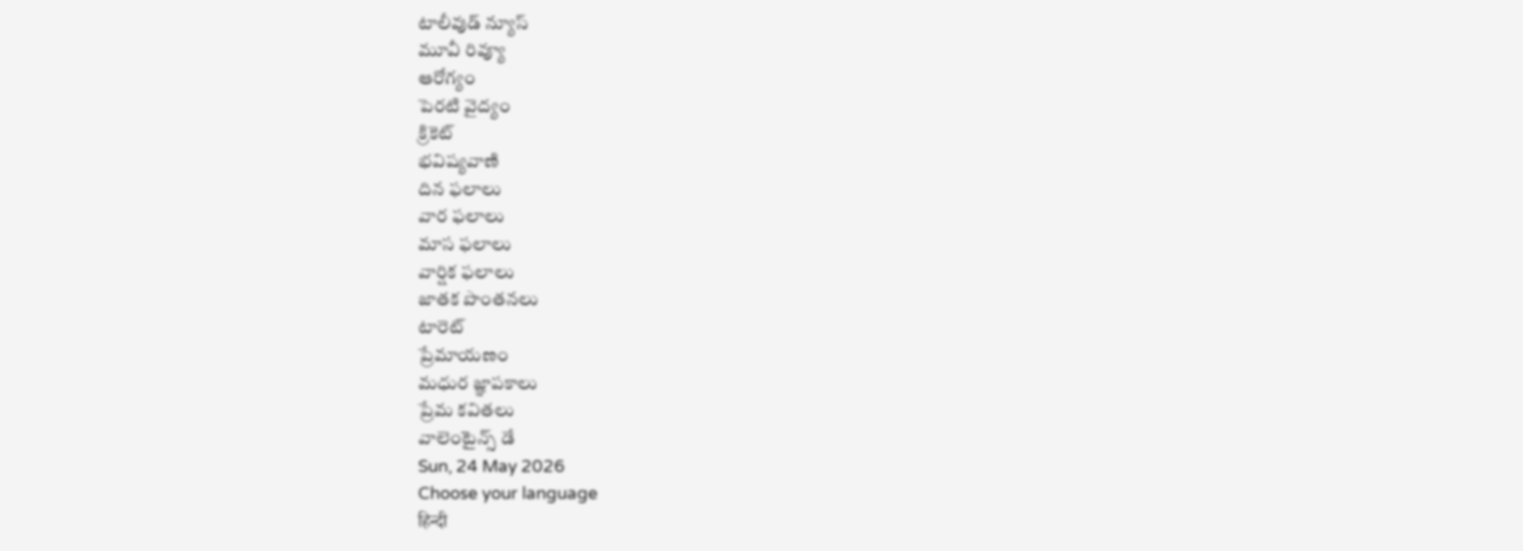టాలీవుడ్ న్యూస్
మూవీ రివ్యూ
ఆరోగ్యం
పెరటి వైద్యం
క్రికెట్
భవిష్యవాణి
దిన ఫలాలు
వార ఫలాలు
మాస ఫలాలు
వార్షిక ఫలాలు
జాతక పొంతనలు
టారెట్
ప్రేమాయణం
మధుర జ్ఞాపకాలు
ప్రేమ కవితలు
వాలెంటైన్స్ డే
Sun, 24 May 2026
Choose your language
हिन्दी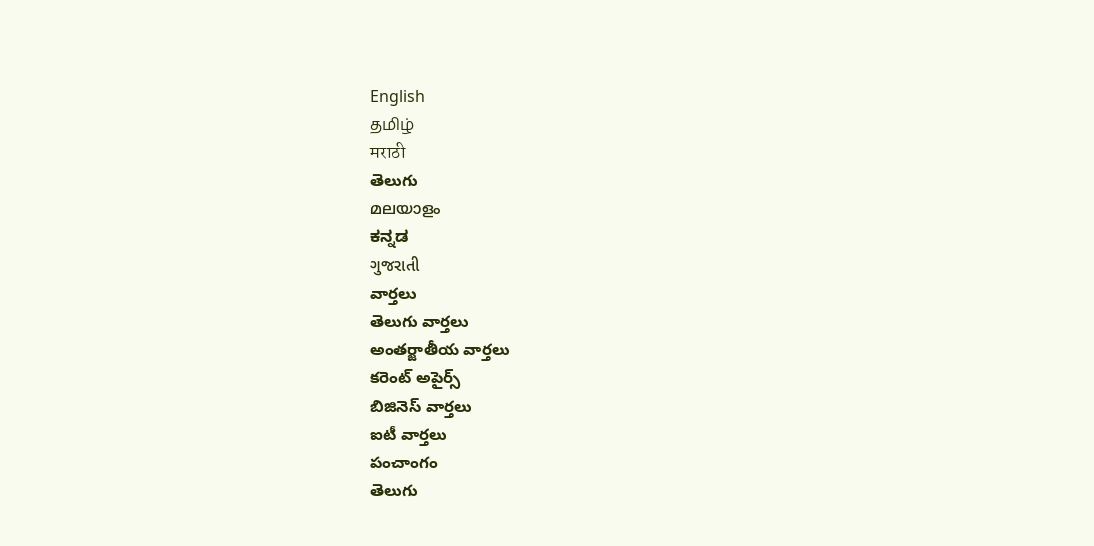English
தமிழ்
मराठी
తెలుగు
മലയാളം
ಕನ್ನಡ
ગુજરાતી
వార్తలు
తెలుగు వార్తలు
అంతర్జాతీయ వార్తలు
కరెంట్ అపైర్స్
బిజినెస్ వార్తలు
ఐటీ వార్తలు
పంచాంగం
తెలుగు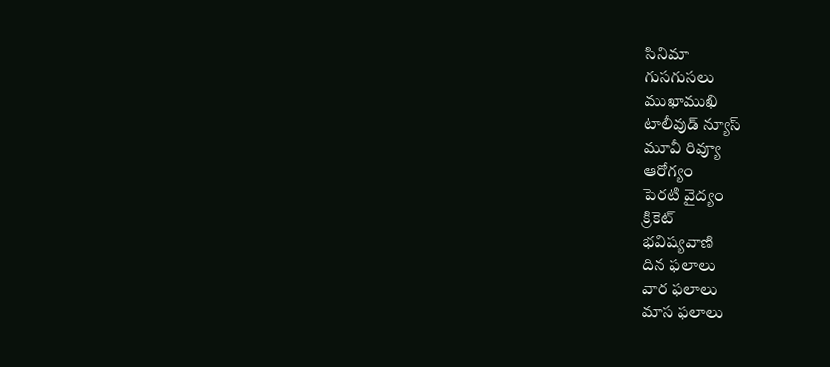సినిమా
గుసగుసలు
ముఖాముఖి
టాలీవుడ్ న్యూస్
మూవీ రివ్యూ
ఆరోగ్యం
పెరటి వైద్యం
క్రికెట్
భవిష్యవాణి
దిన ఫలాలు
వార ఫలాలు
మాస ఫలాలు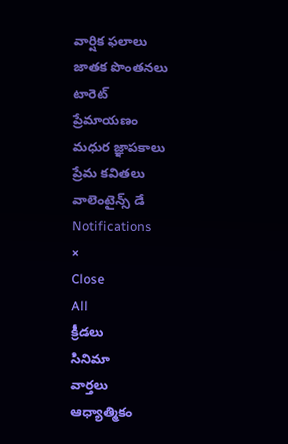వార్షిక ఫలాలు
జాతక పొంతనలు
టారెట్
ప్రేమాయణం
మధుర జ్ఞాపకాలు
ప్రేమ కవితలు
వాలెంటైన్స్ డే
Notifications
×
Close
All
క్రీడలు
సినిమా
వార్తలు
ఆధ్యాత్మికం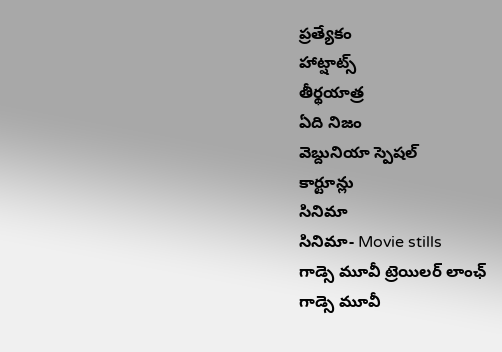ప్రత్యేకం
హాట్షాట్స్
తీర్థయాత్ర
ఏది నిజం
వెబ్దునియా స్పెషల్
కార్టూన్లు
సినిమా
సినిమా- Movie stills
గాడ్సె మూవీ ట్రెయిలర్ లాంఛ్
గాడ్సె మూవీ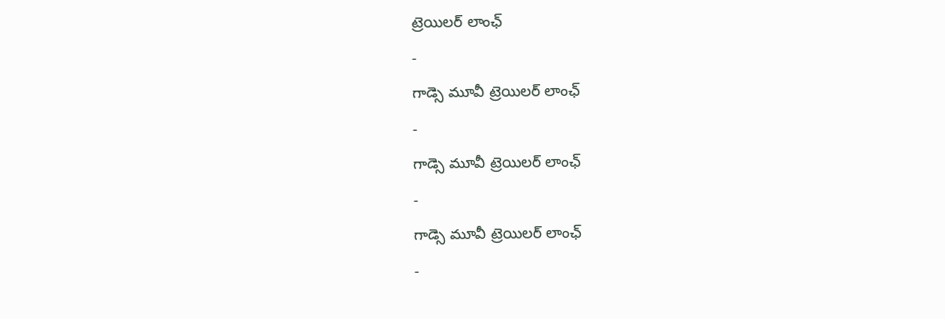ట్రెయిలర్ లాంఛ్
-
గాడ్సె మూవీ ట్రెయిలర్ లాంఛ్
-
గాడ్సె మూవీ ట్రెయిలర్ లాంఛ్
-
గాడ్సె మూవీ ట్రెయిలర్ లాంఛ్
-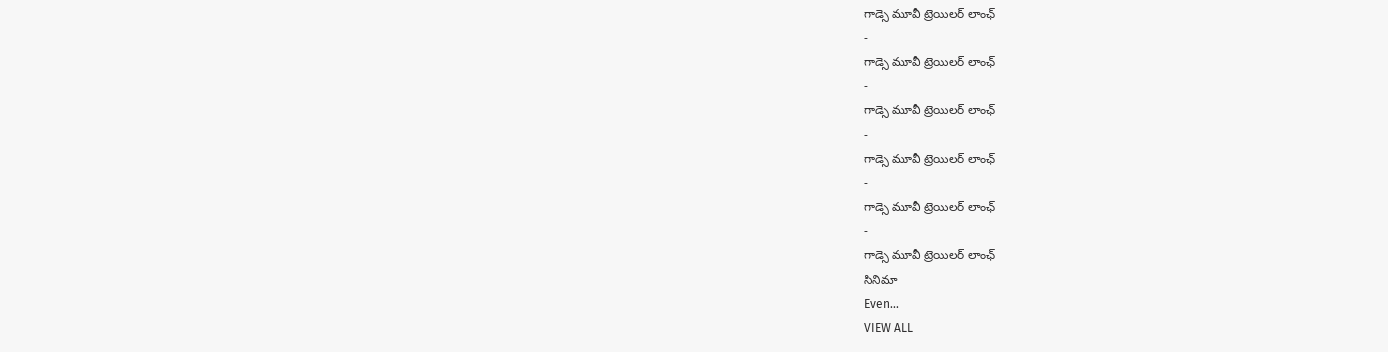గాడ్సె మూవీ ట్రెయిలర్ లాంఛ్
-
గాడ్సె మూవీ ట్రెయిలర్ లాంఛ్
-
గాడ్సె మూవీ ట్రెయిలర్ లాంఛ్
-
గాడ్సె మూవీ ట్రెయిలర్ లాంఛ్
-
గాడ్సె మూవీ ట్రెయిలర్ లాంఛ్
-
గాడ్సె మూవీ ట్రెయిలర్ లాంఛ్
సినిమా
Even...
VIEW ALL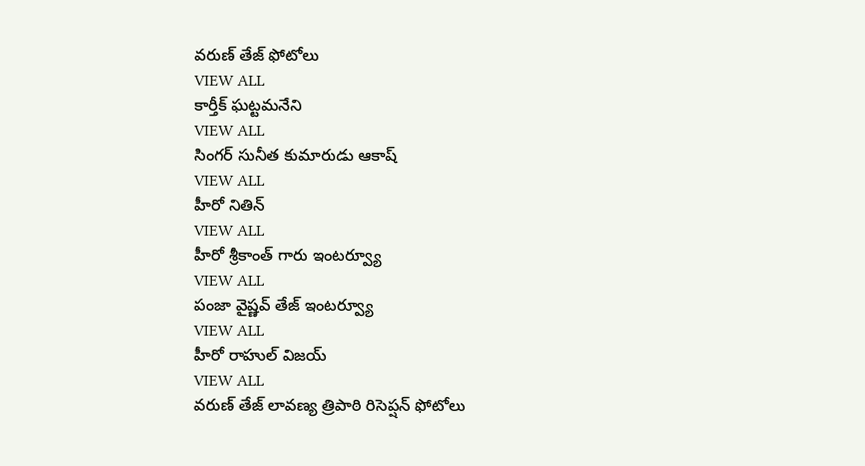వరుణ్ తేజ్ ఫోటోలు
VIEW ALL
కార్తీక్ ఘట్టమనేని
VIEW ALL
సింగర్ సునీత కుమారుడు ఆకాష్
VIEW ALL
హీరో నితిన్
VIEW ALL
హీరో శ్రీకాంత్ గారు ఇంటర్వ్యూ
VIEW ALL
పంజా వైష్ణవ్ తేజ్ ఇంటర్వ్యూ
VIEW ALL
హీరో రాహుల్ విజయ్
VIEW ALL
వరుణ్ తేజ్ లావణ్య త్రిపాఠి రిసెప్షన్ ఫోటోలు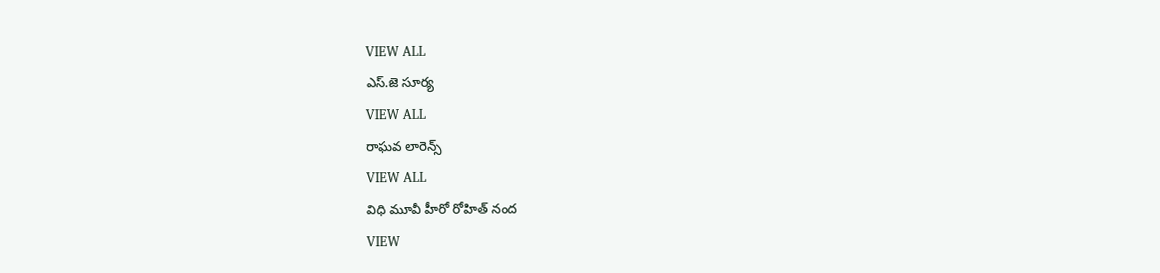VIEW ALL
ఎస్.జె సూర్య
VIEW ALL
రాఘవ లారెన్స్
VIEW ALL
విధి మూవీ హీరో రోహిత్ నంద
VIEW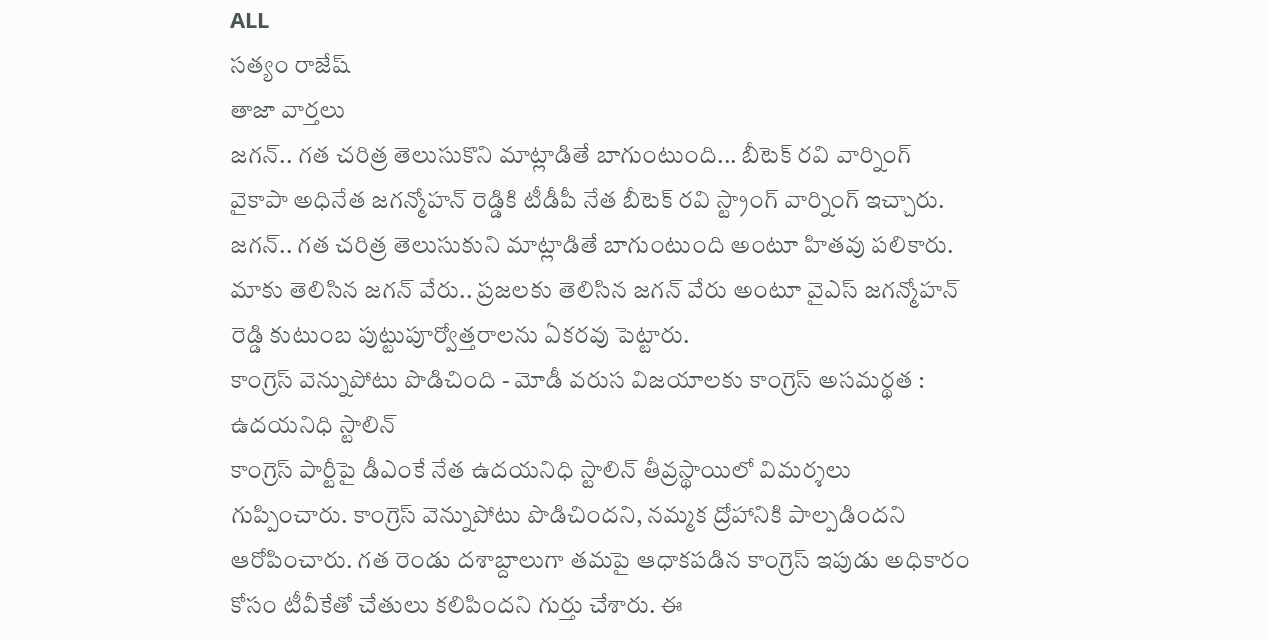ALL
సత్యం రాజేష్
తాజా వార్తలు
జగన్.. గత చరిత్ర తెలుసుకొని మాట్లాడితే బాగుంటుంది... బీటెక్ రవి వార్నింగ్
వైకాపా అధినేత జగన్మోహన్ రెడ్డికి టీడీపీ నేత బీటెక్ రవి స్ట్రాంగ్ వార్నింగ్ ఇచ్చారు. జగన్.. గత చరిత్ర తెలుసుకుని మాట్లాడితే బాగుంటుంది అంటూ హితవు పలికారు. మాకు తెలిసిన జగన్ వేరు.. ప్రజలకు తెలిసిన జగన్ వేరు అంటూ వైఎస్ జగన్మోహన్ రెడ్డి కుటుంబ పుట్టుపూర్వోత్తరాలను ఏకరవు పెట్టారు.
కాంగ్రెస్ వెన్నుపోటు పొడిచింది - మోడీ వరుస విజయాలకు కాంగ్రెస్ అసమర్థత : ఉదయనిధి స్టాలిన్
కాంగ్రెస్ పార్టీపై డీఎంకే నేత ఉదయనిధి స్టాలిన్ తీవ్రస్థాయిలో విమర్శలు గుప్పించారు. కాంగ్రెస్ వెన్నుపోటు పొడిచిందని, నమ్మక ద్రోహానికి పాల్పడిందని ఆరోపించారు. గత రెండు దశాబ్దాలుగా తమపై ఆధాకపడిన కాంగ్రెస్ ఇపుడు అధికారం కోసం టీవీకేతో చేతులు కలిపిందని గుర్తు చేశారు. ఈ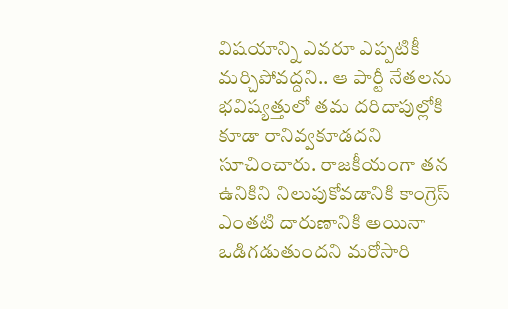విషయాన్ని ఎవరూ ఎప్పటికీ మర్చిపోవద్దని.. ఆ పార్టీ నేతలను భవిష్యత్తులో తమ దరిదాపుల్లోకి కూడా రానివ్వకూడదని సూచించారు. రాజకీయంగా తన ఉనికిని నిలుపుకోవడానికి కాంగ్రెస్ ఎంతటి దారుణానికి అయినా ఒడిగడుతుందని మరోసారి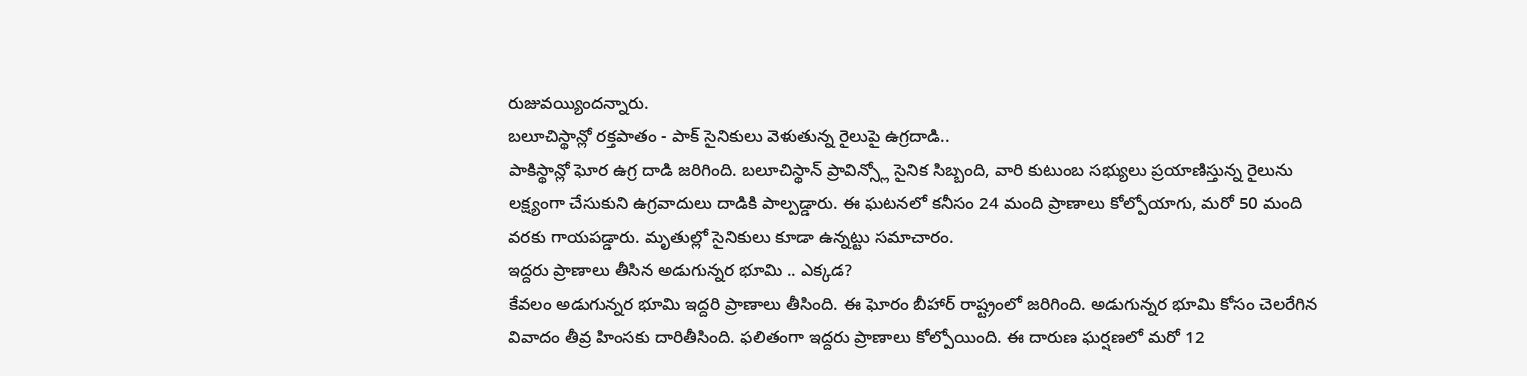రుజువయ్యిందన్నారు.
బలూచిస్థాన్లో రక్తపాతం - పాక్ సైనికులు వెళుతున్న రైలుపై ఉగ్రదాడి..
పాకిస్థాన్లో ఘోర ఉగ్ర దాడి జరిగింది. బలూచిస్థాన్ ప్రావిన్స్లో సైనిక సిబ్బంది, వారి కుటుంబ సభ్యులు ప్రయాణిస్తున్న రైలును లక్ష్యంగా చేసుకుని ఉగ్రవాదులు దాడికి పాల్పడ్డారు. ఈ ఘటనలో కనీసం 24 మంది ప్రాణాలు కోల్పోయాగు, మరో 50 మంది వరకు గాయపడ్డారు. మృతుల్లో సైనికులు కూడా ఉన్నట్టు సమాచారం.
ఇద్దరు ప్రాణాలు తీసిన అడుగున్నర భూమి .. ఎక్కడ?
కేవలం అడుగున్నర భూమి ఇద్దరి ప్రాణాలు తీసింది. ఈ ఘోరం బీహార్ రాష్ట్రంలో జరిగింది. అడుగున్నర భూమి కోసం చెలరేగిన వివాదం తీవ్ర హింసకు దారితీసింది. ఫలితంగా ఇద్దరు ప్రాణాలు కోల్పోయింది. ఈ దారుణ ఘర్షణలో మరో 12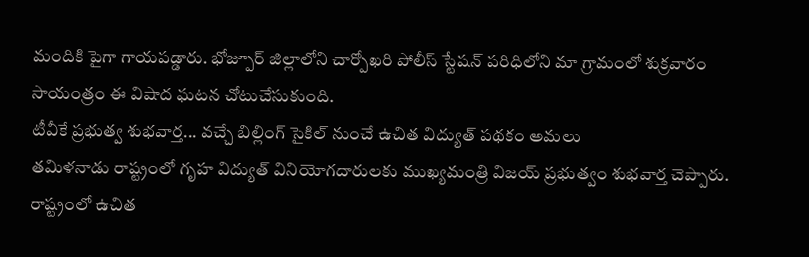మందికి పైగా గాయపడ్డారు. భోజ్పూర్ జిల్లాలోని చార్పోఖరి పోలీస్ స్టేషన్ పరిధిలోని మా గ్రామంలో శుక్రవారం సాయంత్రం ఈ విషాద ఘటన చోటుచేసుకుంది.
టీవీకే ప్రభుత్వ శుభవార్త... వచ్చే బిల్లింగ్ సైకిల్ నుంచే ఉచిత విద్యుత్ పథకం అమలు
తమిళనాడు రాష్ట్రంలో గృహ విద్యుత్ వినియోగదారులకు ముఖ్యమంత్రి విజయ్ ప్రభుత్వం శుభవార్త చెప్పారు. రాష్ట్రంలో ఉచిత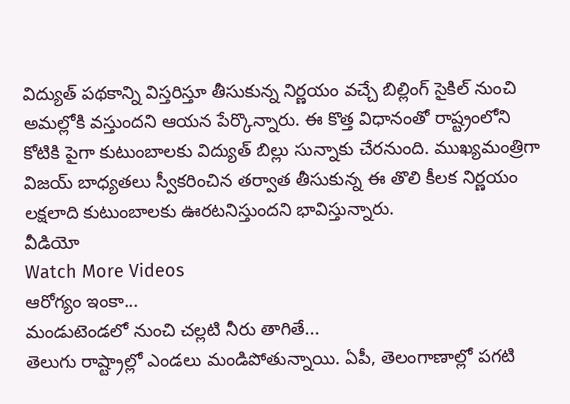విద్యుత్ పథకాన్ని విస్తరిస్తూ తీసుకున్న నిర్ణయం వచ్చే బిల్లింగ్ సైకిల్ నుంచి అమల్లోకి వస్తుందని ఆయన పేర్కొన్నారు. ఈ కొత్త విధానంతో రాష్ట్రంలోని కోటికి పైగా కుటుంబాలకు విద్యుత్ బిల్లు సున్నాకు చేరనుంది. ముఖ్యమంత్రిగా విజయ్ బాధ్యతలు స్వీకరించిన తర్వాత తీసుకున్న ఈ తొలి కీలక నిర్ణయం లక్షలాది కుటుంబాలకు ఊరటనిస్తుందని భావిస్తున్నారు.
వీడియో
Watch More Videos
ఆరోగ్యం ఇంకా...
మండుటెండలో నుంచి చల్లటి నీరు తాగితే...
తెలుగు రాష్ట్రాల్లో ఎండలు మండిపోతున్నాయి. ఏపీ, తెలంగాణాల్లో పగటి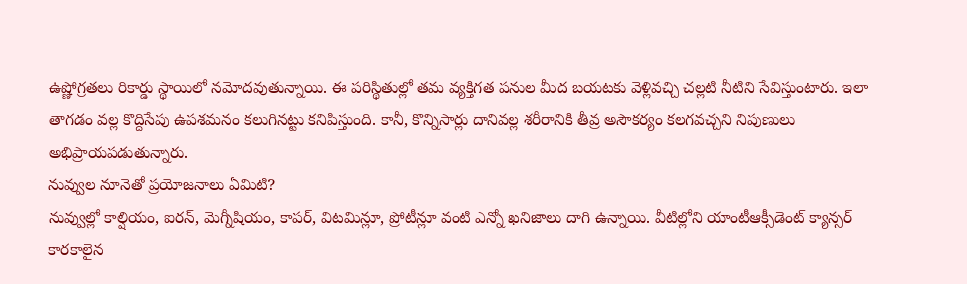ఉష్ణోగ్రతలు రికార్డు స్థాయిలో నమోదవుతున్నాయి. ఈ పరిస్థితుల్లో తమ వ్యక్తిగత పనుల మీద బయటకు వెళ్లివచ్చి చల్లటి నీటిని సేవిస్తుంటారు. ఇలా తాగడం వల్ల కొద్దిసేపు ఉపశమనం కలుగినట్టు కనిపిస్తుంది. కానీ, కొన్నిసార్లు దానివల్ల శరీరానికి తీవ్ర అసౌకర్యం కలగవచ్చని నిపుణులు అభిప్రాయపడుతున్నారు.
నువ్వుల నూనెతో ప్రయోజనాలు ఏమిటి?
నువ్వుల్లో కాల్షియం, ఐరన్, మెగ్నీషియం, కాపర్, విటమిన్లూ, ప్రోటీన్లూ వంటి ఎన్నో ఖనిజాలు దాగి ఉన్నాయి. వీటిల్లోని యాంటీఆక్సీడెంట్ క్యాన్సర్ కారకాలైన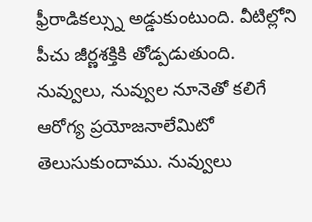ఫ్రీరాడికల్స్ను అడ్డుకుంటుంది. వీటిల్లోని పీచు జీర్ణశక్తికి తోడ్పడుతుంది. నువ్వులు, నువ్వుల నూనెతో కలిగే ఆరోగ్య ప్రయోజనాలేమిటో తెలుసుకుందాము. నువ్వులు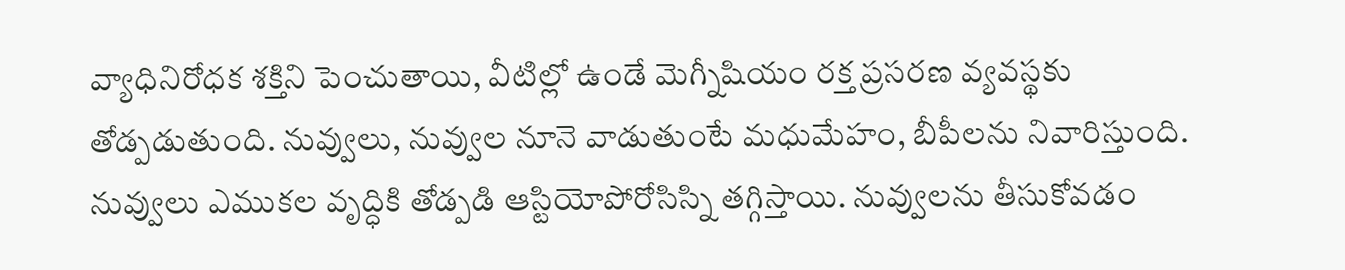వ్యాధినిరోధక శక్తిని పెంచుతాయి, వీటిల్లో ఉండే మెగ్నీషియం రక్త ప్రసరణ వ్యవస్థకు తోడ్పడుతుంది. నువ్వులు, నువ్వుల నూనె వాడుతుంటే మధుమేహం, బీపీలను నివారిస్తుంది. నువ్వులు ఎముకల వృద్ధికి తోడ్పడి ఆస్టియోపోరోసిస్ని తగ్గిస్తాయి. నువ్వులను తీసుకోవడం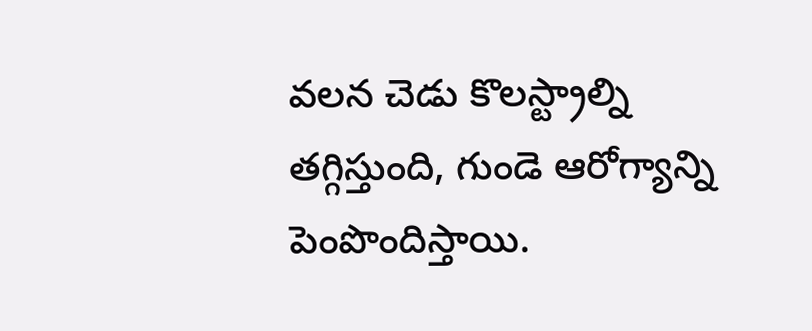వలన చెడు కొలస్ట్రాల్ని తగ్గిస్తుంది, గుండె ఆరోగ్యాన్ని పెంపొందిస్తాయి.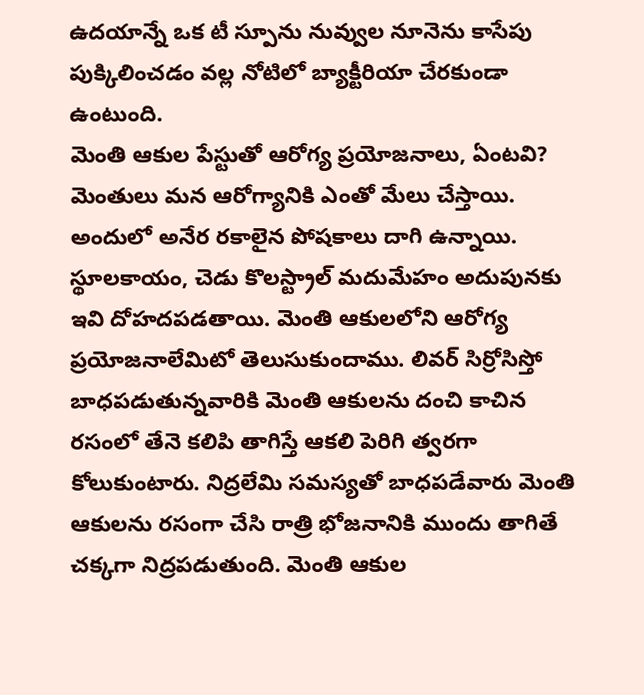ఉదయాన్నే ఒక టీ స్పూను నువ్వుల నూనెను కాసేపు పుక్కిలించడం వల్ల నోటిలో బ్యాక్టీరియా చేరకుండా ఉంటుంది.
మెంతి ఆకుల పేస్టుతో ఆరోగ్య ప్రయోజనాలు, ఏంటవి?
మెంతులు మన ఆరోగ్యానికి ఎంతో మేలు చేస్తాయి. అందులో అనేర రకాలైన పోషకాలు దాగి ఉన్నాయి. స్థూలకాయం, చెడు కొలస్ట్రాల్ మదుమేహం అదుపునకు ఇవి దోహదపడతాయి. మెంతి ఆకులలోని ఆరోగ్య ప్రయోజనాలేమిటో తెలుసుకుందాము. లివర్ సిర్రోసిస్తో బాధపడుతున్నవారికి మెంతి ఆకులను దంచి కాచిన రసంలో తేనె కలిపి తాగిస్తే ఆకలి పెరిగి త్వరగా కోలుకుంటారు. నిద్రలేమి సమస్యతో బాధపడేవారు మెంతి ఆకులను రసంగా చేసి రాత్రి భోజనానికి ముందు తాగితే చక్కగా నిద్రపడుతుంది. మెంతి ఆకుల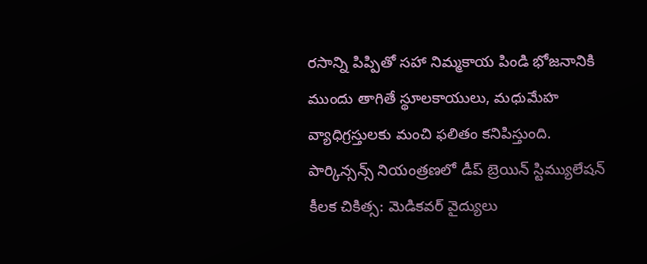రసాన్ని పిప్పితో సహా నిమ్మకాయ పిండి భోజనానికి ముందు తాగితే స్థూలకాయులు, మధుమేహ వ్యాధిగ్రస్తులకు మంచి ఫలితం కనిపిస్తుంది.
పార్కిన్సన్స్ నియంత్రణలో డీప్ బ్రెయిన్ స్టిమ్యులేషన్ కీలక చికిత్స: మెడికవర్ వైద్యులు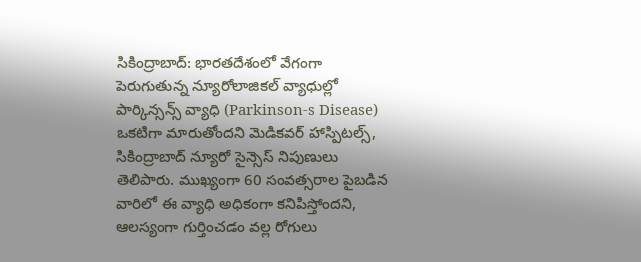సికింద్రాబాద్: భారతదేశంలో వేగంగా పెరుగుతున్న న్యూరోలాజికల్ వ్యాధుల్లో పార్కిన్సన్స్ వ్యాధి (Parkinson-s Disease) ఒకటిగా మారుతోందని మెడికవర్ హాస్పిటల్స్, సికింద్రాబాద్ న్యూరో సైన్సెస్ నిపుణులు తెలిపారు. ముఖ్యంగా 60 సంవత్సరాల పైబడిన వారిలో ఈ వ్యాధి అధికంగా కనిపిస్తోందని, ఆలస్యంగా గుర్తించడం వల్ల రోగులు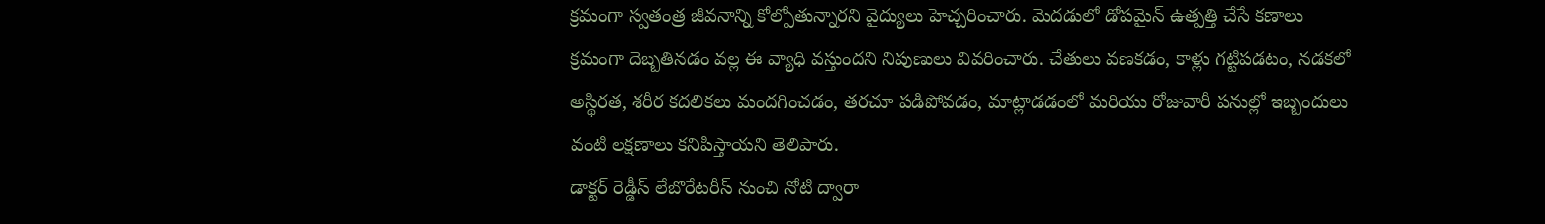క్రమంగా స్వతంత్ర జీవనాన్ని కోల్పోతున్నారని వైద్యులు హెచ్చరించారు. మెదడులో డోపమైన్ ఉత్పత్తి చేసే కణాలు క్రమంగా దెబ్బతినడం వల్ల ఈ వ్యాధి వస్తుందని నిపుణులు వివరించారు. చేతులు వణకడం, కాళ్లు గట్టిపడటం, నడకలో అస్థిరత, శరీర కదలికలు మందగించడం, తరచూ పడిపోవడం, మాట్లాడడంలో మరియు రోజువారీ పనుల్లో ఇబ్బందులు వంటి లక్షణాలు కనిపిస్తాయని తెలిపారు.
డాక్టర్ రెడ్డీస్ లేబొరేటరీస్ నుంచి నోటి ద్వారా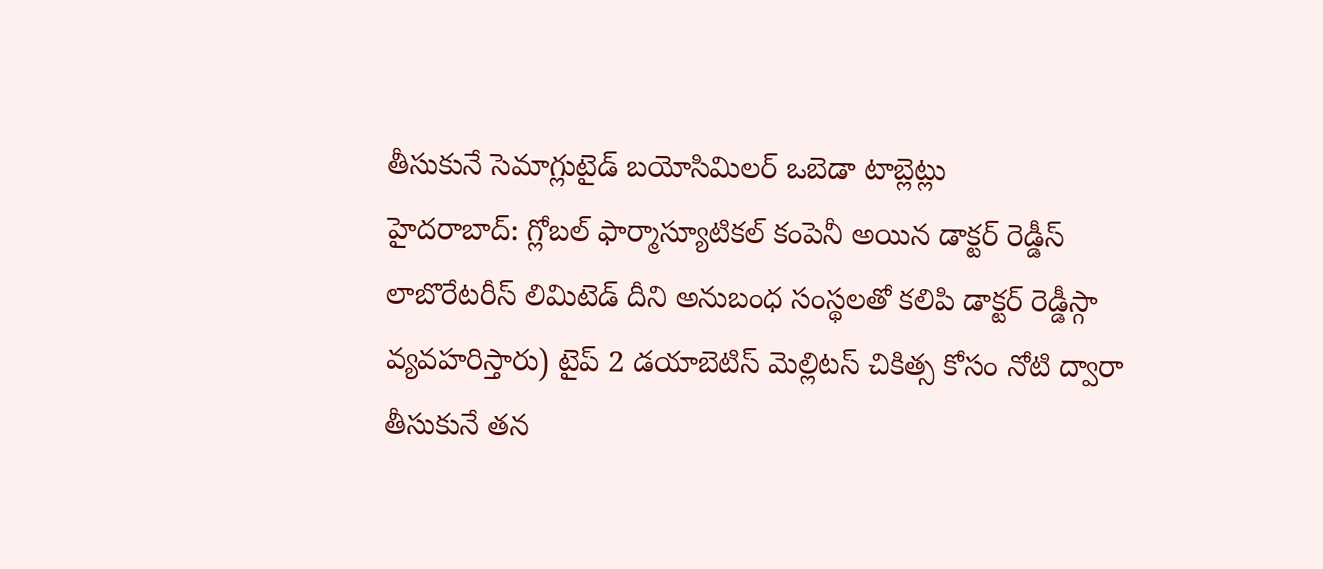తీసుకునే సెమాగ్లుటైడ్ బయోసిమిలర్ ఒబెడా టాబ్లెట్లు
హైదరాబాద్: గ్లోబల్ ఫార్మాస్యూటికల్ కంపెనీ అయిన డాక్టర్ రెడ్డీస్ లాబొరేటరీస్ లిమిటెడ్ దీని అనుబంధ సంస్థలతో కలిపి డాక్టర్ రెడ్డీస్గా వ్యవహరిస్తారు) టైప్ 2 డయాబెటిస్ మెల్లిటస్ చికిత్స కోసం నోటి ద్వారా తీసుకునే తన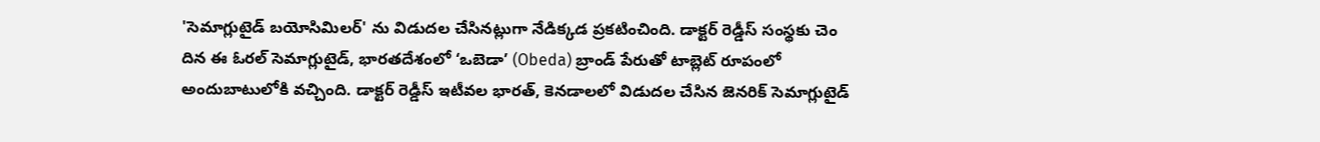'సెమాగ్లుటైడ్ బయోసిమిలర్' ను విడుదల చేసినట్లుగా నేడిక్కడ ప్రకటించింది. డాక్టర్ రెడ్డీస్ సంస్థకు చెం దిన ఈ ఓరల్ సెమాగ్లుటైడ్, భారతదేశంలో ‘ఒబెడా’ (Obeda) బ్రాండ్ పేరుతో టాబ్లెట్ రూపంలో అందుబాటులోకి వచ్చింది. డాక్టర్ రెడ్డీస్ ఇటీవల భారత్, కెనడాలలో విడుదల చేసిన జెనరిక్ సెమాగ్లుటైడ్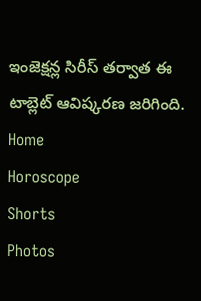ఇంజెక్షన్ల సిరీస్ తర్వాత ఈ టాబ్లెట్ ఆవిష్కరణ జరిగింది.
Home
Horoscope
Shorts
Photos